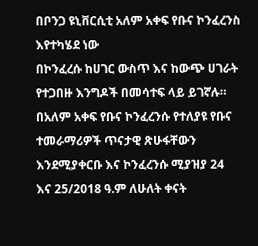በቦንጋ ዩኒቨርሲቲ አለም አቀፍ የቡና ኮንፈረንስ እየተካሄደ ነው
በኮንፈረሱ ከሀገር ውስጥ እና ከውጭ ሀገራት የተጋበዙ እንግዶች በመሳተፍ ላይ ይገኛሉ።
በአለም አቀፍ የቡና ኮንፈረንሱ የተለያዩ የቡና ተመራማሪዎች ጥናታዊ ጽሁፋቸውን እንደሚያቀርቡ እና ኮንፈረንሱ ሚያዝያ 24 እና 25/2018 ዓ.ም ለሁለት ቀናት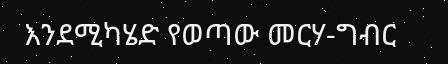እንደሚካሄድ የወጣው መርሃ-ግብር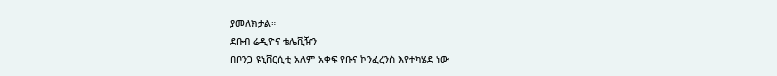ያመለክታል።
ደቡብ ሬዲዮና ቴሌቪዥን
በቦንጋ ዩኒቨርሲቲ አለም አቀፍ የቡና ኮንፈረንስ እየተካሄደ ነው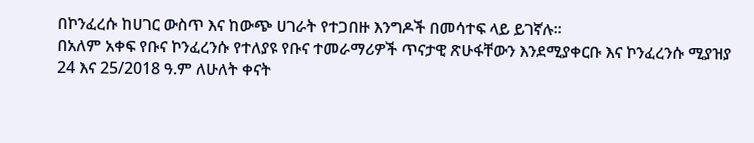በኮንፈረሱ ከሀገር ውስጥ እና ከውጭ ሀገራት የተጋበዙ እንግዶች በመሳተፍ ላይ ይገኛሉ።
በአለም አቀፍ የቡና ኮንፈረንሱ የተለያዩ የቡና ተመራማሪዎች ጥናታዊ ጽሁፋቸውን እንደሚያቀርቡ እና ኮንፈረንሱ ሚያዝያ 24 እና 25/2018 ዓ.ም ለሁለት ቀናት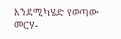እንደሚካሄድ የወጣው መርሃ-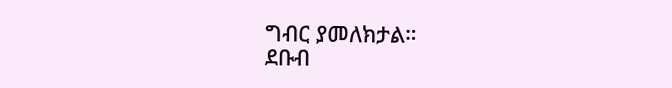ግብር ያመለክታል።
ደቡብ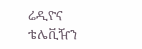ሬዲዮና ቴሌቪዥን